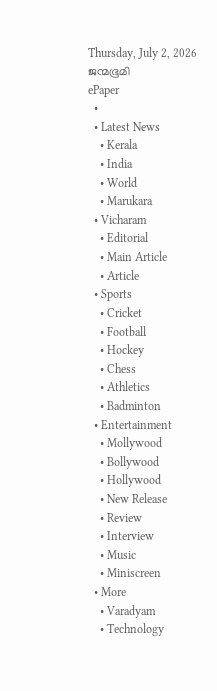Thursday, July 2, 2026
ജന്മഭൂമി
ePaper
  •
  • Latest News
    • Kerala
    • India
    • World
    • Marukara
  • Vicharam
    • Editorial
    • Main Article
    • Article
  • Sports
    • Cricket
    • Football
    • Hockey
    • Chess
    • Athletics
    • Badminton
  • Entertainment
    • Mollywood
    • Bollywood
    • Hollywood
    • New Release
    • Review
    • Interview
    • Music
    • Miniscreen
  • More
    • Varadyam
    • Technology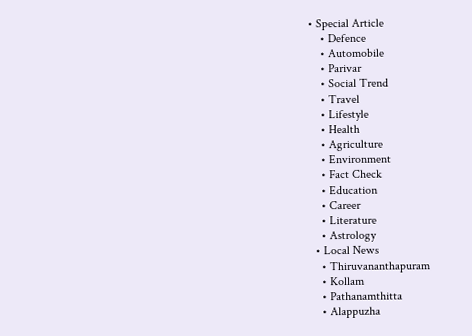• Special Article
    • Defence
    • Automobile
    • Parivar
    • Social Trend
    • Travel
    • Lifestyle
    • Health
    • Agriculture
    • Environment
    • Fact Check
    • Education
    • Career
    • Literature
    • Astrology
  • Local News
    • Thiruvananthapuram
    • Kollam
    • Pathanamthitta
    • Alappuzha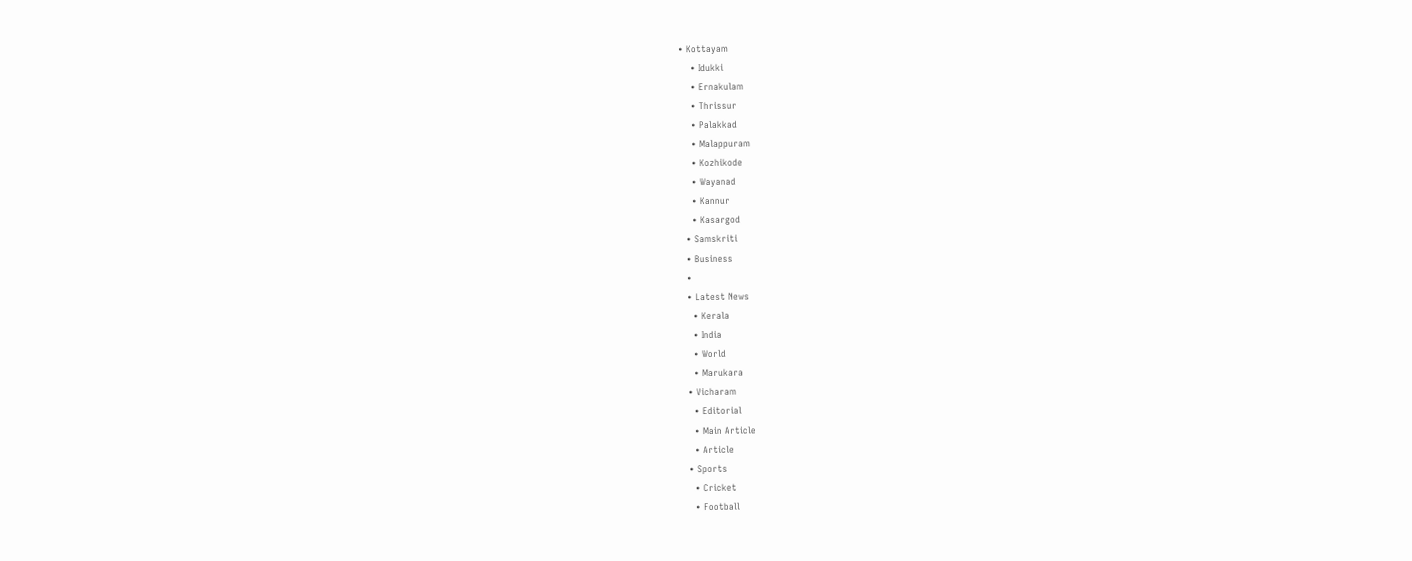• Kottayam
    • Idukki
    • Ernakulam
    • Thrissur
    • Palakkad
    • Malappuram
    • Kozhikode
    • Wayanad
    • Kannur
    • Kasargod
  • Samskriti
  • Business
  •
  • Latest News
    • Kerala
    • India
    • World
    • Marukara
  • Vicharam
    • Editorial
    • Main Article
    • Article
  • Sports
    • Cricket
    • Football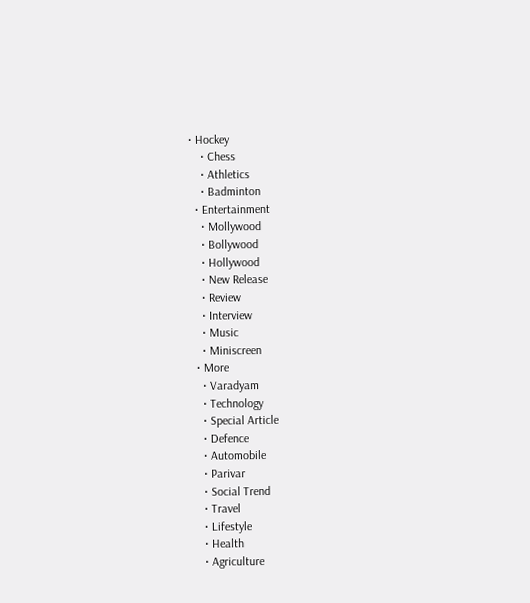• Hockey
    • Chess
    • Athletics
    • Badminton
  • Entertainment
    • Mollywood
    • Bollywood
    • Hollywood
    • New Release
    • Review
    • Interview
    • Music
    • Miniscreen
  • More
    • Varadyam
    • Technology
    • Special Article
    • Defence
    • Automobile
    • Parivar
    • Social Trend
    • Travel
    • Lifestyle
    • Health
    • Agriculture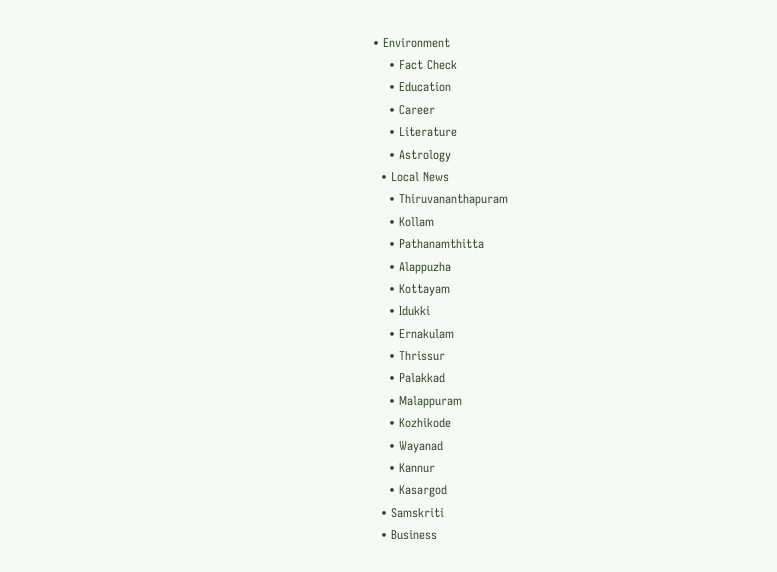• Environment
    • Fact Check
    • Education
    • Career
    • Literature
    • Astrology
  • Local News
    • Thiruvananthapuram
    • Kollam
    • Pathanamthitta
    • Alappuzha
    • Kottayam
    • Idukki
    • Ernakulam
    • Thrissur
    • Palakkad
    • Malappuram
    • Kozhikode
    • Wayanad
    • Kannur
    • Kasargod
  • Samskriti
  • Business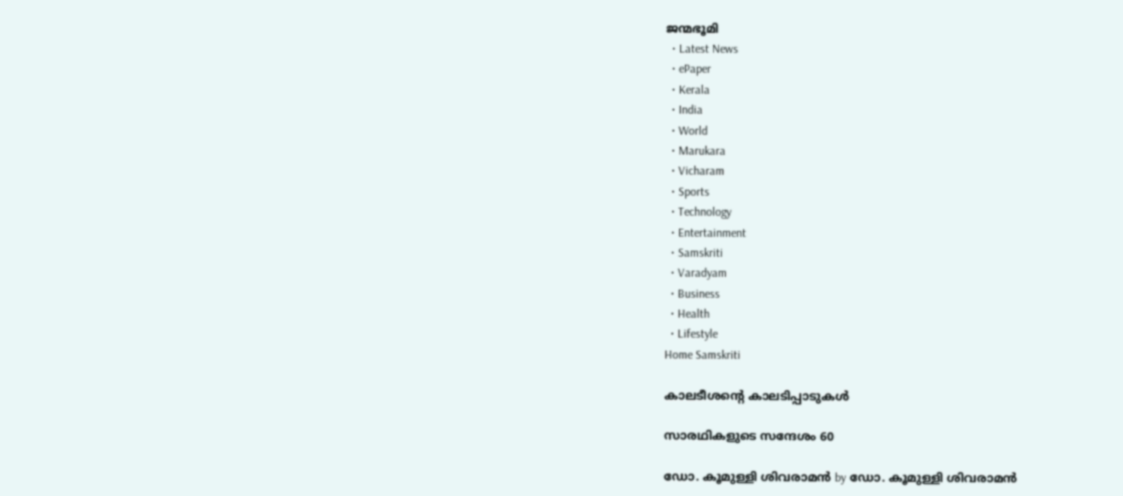ജന്മഭൂമി
  • Latest News
  • ePaper
  • Kerala
  • India
  • World
  • Marukara
  • Vicharam
  • Sports
  • Technology
  • Entertainment
  • Samskriti
  • Varadyam
  • Business
  • Health
  • Lifestyle
Home Samskriti

കാലടീശന്റെ കാലടിപ്പാടുകള്‍

സാരഥികളുടെ സന്ദേശം 60

ഡോ. കൂമുള്ളി ശിവരാമന്‍ by ഡോ. കൂമുള്ളി ശിവരാമന്‍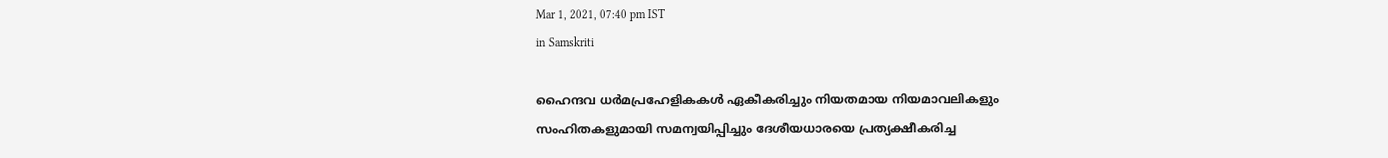Mar 1, 2021, 07:40 pm IST
in Samskriti

ഹൈന്ദവ ധര്‍മപ്രഹേളികകള്‍ ഏകീകരിച്ചും നിയതമായ നിയമാവലികളും സംഹിതകളുമായി സമന്വയിപ്പിച്ചും ദേശീയധാരയെ പ്രത്യക്ഷീകരിച്ച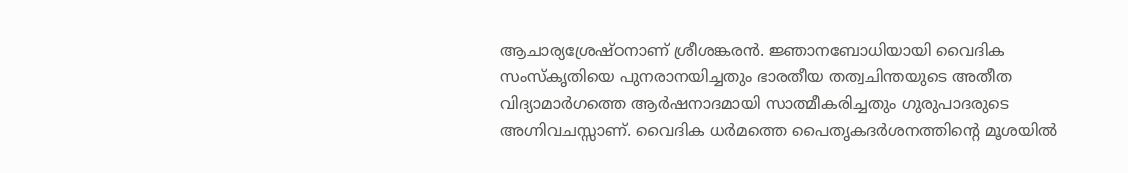ആചാര്യശ്രേഷ്ഠനാണ് ശ്രീശങ്കരന്‍. ജ്ഞാനബോധിയായി വൈദിക സംസ്‌കൃതിയെ പുനരാനയിച്ചതും ഭാരതീയ തത്വചിന്തയുടെ അതീത വിദ്യാമാര്‍ഗത്തെ ആര്‍ഷനാദമായി സാത്മീകരിച്ചതും ഗുരുപാദരുടെ അഗ്നിവചസ്സാണ്. വൈദിക ധര്‍മത്തെ പൈതൃകദര്‍ശനത്തിന്റെ മൂശയില്‍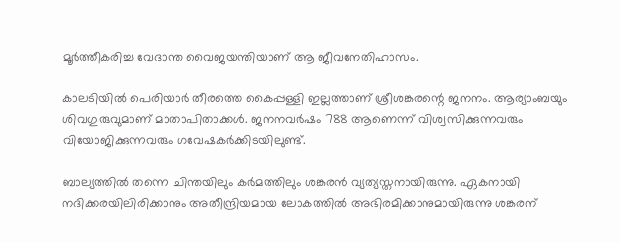മൂര്‍ത്തീകരിച്ച വേദാന്ത വൈജയന്തിയാണ് ആ ജീവനേതിഹാസം.

കാലടിയില്‍ പെരിയാര്‍ തീരത്തെ കൈപ്പള്ളി ഇല്ലത്താണ് ശ്രീശങ്കരന്റെ ജനനം. ആര്യാംബയും ശിവഗുരുവുമാണ് മാതാപിതാക്കള്‍. ജനനവര്‍ഷം 788 ആണെന്ന് വിശ്വസിക്കുന്നവരും വിയോജിക്കുന്നവരും ഗവേഷകര്‍ക്കിടയിലുണ്ട്.

ബാല്യത്തില്‍ തന്നെ ചിന്തയിലും കര്‍മത്തിലും ശങ്കരന്‍ വ്യത്യസ്തനായിരുന്നു. ഏകനായി നദിക്കരയിലിരിക്കാനും അതീന്ദ്രിയമായ ലോകത്തില്‍ അഭിരമിക്കാനുമായിരുന്നു ശങ്കരന്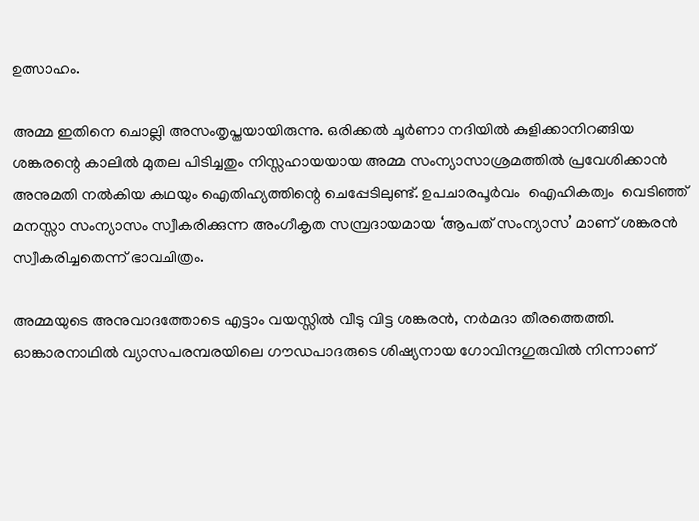ഉത്സാഹം.

അമ്മ ഇതിനെ ചൊല്ലി അസംതൃപ്തയായിരുന്നു. ഒരിക്കല്‍ ചൂര്‍ണാ നദിയില്‍ കുളിക്കാനിറങ്ങിയ ശങ്കരന്റെ കാലില്‍ മുതല പിടിച്ചതും നിസ്സഹായയായ അമ്മ സംന്യാസാശ്രമത്തില്‍ പ്രവേശിക്കാന്‍ അനുമതി നല്‍കിയ കഥയും ഐതിഹ്യത്തിന്റെ ചെപ്പേടിലുണ്ട്. ഉപചാരപൂര്‍വം  ഐഹികത്വം  വെടിഞ്ഞ് മനസ്സാ സംന്യാസം സ്വീകരിക്കുന്ന അംഗീകൃത സമ്പ്രദായമായ ‘ആപത് സംന്യാസ’ മാണ് ശങ്കരന്‍ സ്വീകരിച്ചതെന്ന് ഭാവചിത്രം.

അമ്മയുടെ അനുവാദത്തോടെ എട്ടാം വയസ്സില്‍ വീടു വിട്ട ശങ്കരന്‍, നര്‍മദാ തീരത്തെത്തി. ഓങ്കാരനാഥില്‍ വ്യാസപരമ്പരയിലെ ഗൗഡപാദരുടെ ശിഷ്യനായ ഗോവിന്ദഗുരുവില്‍ നിന്നാണ്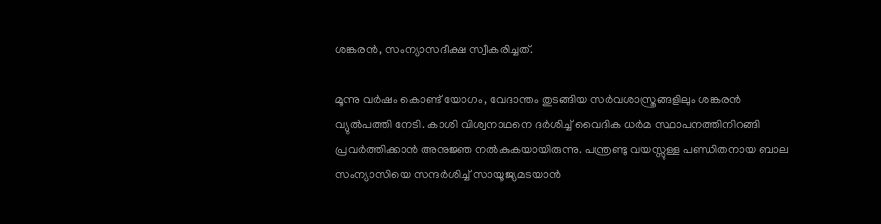ശങ്കരന്‍, സംന്യാസദീക്ഷ സ്വീകരിച്ചത്.

മൂന്നു വര്‍ഷം കൊണ്ട് യോഗം, വേദാന്തം തുടങ്ങിയ സര്‍വശാസ്ത്രങ്ങളിലും ശങ്കരന്‍ വ്യുല്‍പത്തി നേടി. കാശി വിശ്വനാഥനെ ദര്‍ശിച്ച് വൈദിക ധര്‍മ സ്ഥാപനത്തിനിറങ്ങി പ്രവര്‍ത്തിക്കാന്‍ അനുജ്ഞ നല്‍കുകയായിരുന്നു. പന്ത്രണ്ടു വയസ്സുള്ള പണ്ഡിതനായ ബാല സംന്യാസിയെ സന്ദര്‍ശിച്ച് സായൂജ്യമടയാന്‍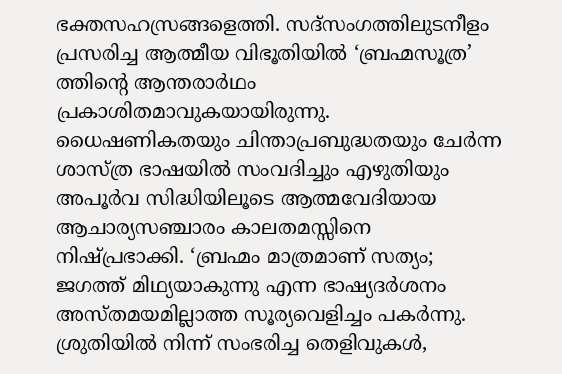ഭക്തസഹസ്രങ്ങളെത്തി. സദ്‌സംഗത്തിലുടനീളം പ്രസരിച്ച ആത്മീയ വിഭൂതിയില്‍ ‘ബ്രഹ്മസൂത്ര’ ത്തിന്റെ ആന്തരാര്‍ഥം പ്രകാശിതമാവുകയായിരുന്നു. ധൈഷണികതയും ചിന്താപ്രബുദ്ധതയും ചേര്‍ന്ന ശാസ്ത്ര ഭാഷയില്‍ സംവദിച്ചും എഴുതിയും അപൂര്‍വ സിദ്ധിയിലൂടെ ആത്മവേദിയായ ആചാര്യസഞ്ചാരം കാലതമസ്സിനെ നിഷ്പ്രഭാക്കി. ‘ബ്രഹ്മം മാത്രമാണ് സത്യം; ജഗത്ത് മിഥ്യയാകുന്നു എന്ന ഭാഷ്യദര്‍ശനം അസ്തമയമില്ലാത്ത സൂര്യവെളിച്ചം പകര്‍ന്നു. ശ്രുതിയില്‍ നിന്ന് സംഭരിച്ച തെളിവുകള്‍,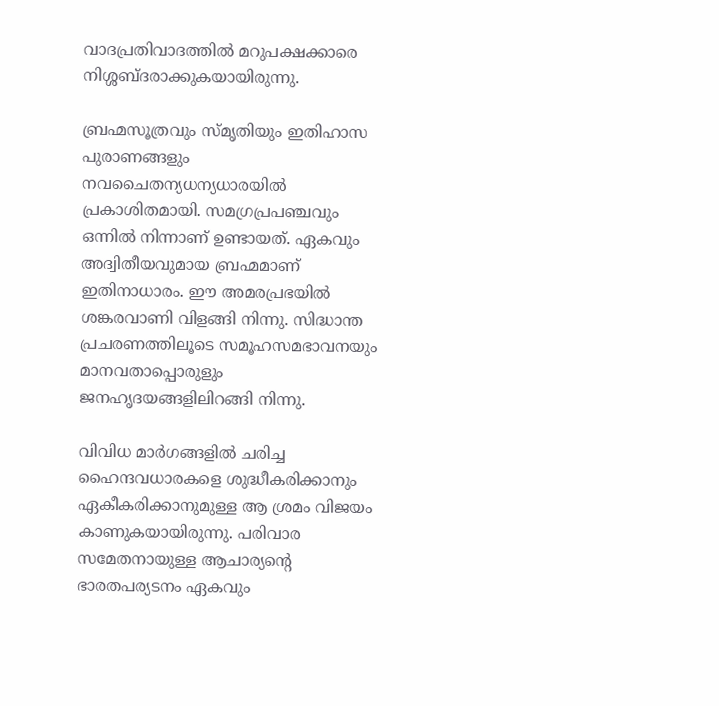വാദപ്രതിവാദത്തില്‍ മറുപക്ഷക്കാരെ നിശ്ശബ്ദരാക്കുകയായിരുന്നു.

ബ്രഹ്മസൂത്രവും സ്മൃതിയും ഇതിഹാസ പുരാണങ്ങളും നവചൈതന്യധന്യധാരയില്‍ പ്രകാശിതമായി. സമഗ്രപ്രപഞ്ചവും ഒന്നില്‍ നിന്നാണ് ഉണ്ടായത്. ഏകവും അദ്വിതീയവുമായ ബ്രഹ്മമാണ് ഇതിനാധാരം. ഈ അമരപ്രഭയില്‍ ശങ്കരവാണി വിളങ്ങി നിന്നു. സിദ്ധാന്ത പ്രചരണത്തിലൂടെ സമൂഹസമഭാവനയും മാനവതാപ്പൊരുളും ജനഹൃദയങ്ങളിലിറങ്ങി നിന്നു.

വിവിധ മാര്‍ഗങ്ങളില്‍ ചരിച്ച ഹൈന്ദവധാരകളെ ശുദ്ധീകരിക്കാനും ഏകീകരിക്കാനുമുള്ള ആ ശ്രമം വിജയം കാണുകയായിരുന്നു. പരിവാര സമേതനായുള്ള ആചാര്യന്റെ ഭാരതപര്യടനം ഏകവും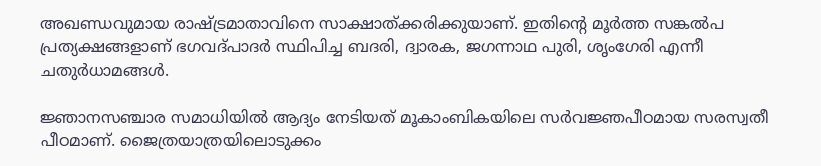അഖണ്ഡവുമായ രാഷ്‌ട്രമാതാവിനെ സാക്ഷാത്ക്കരിക്കുയാണ്. ഇതിന്റെ മൂര്‍ത്ത സങ്കല്‍പ പ്രത്യക്ഷങ്ങളാണ് ഭഗവദ്പാദര്‍ സ്ഥിപിച്ച ബദരി, ദ്വാരക, ജഗന്നാഥ പുരി, ശൃംഗേരി എന്നീ ചതുര്‍ധാമങ്ങള്‍.

ജ്ഞാനസഞ്ചാര സമാധിയില്‍ ആദ്യം നേടിയത് മൂകാംബികയിലെ സര്‍വജ്ഞപീഠമായ സരസ്വതീ പീഠമാണ്. ജൈത്രയാത്രയിലൊടുക്കം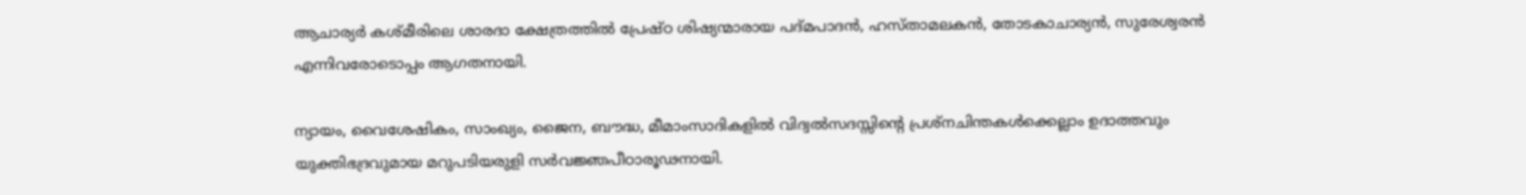ആചാര്യര്‍ കശ്മീരിലെ ശാരദാ ക്ഷേത്രത്തില്‍ പ്രേഷ്ഠ ശിഷ്യന്മാരായ പദ്മപാദന്‍, ഹസ്താമലകന്‍, തോടകാചാര്യന്‍, സുരേശ്വരന്‍ എന്നിവരോടൊപ്പം ആഗതനായി.

ന്യായം, വൈശേഷികം, സാംഖ്യം, ജൈന, ബൗദ്ധ, മീമാംസാദികളില്‍ വിദ്വല്‍സദസ്സിന്റെ പ്രശ്‌നചിന്തകള്‍ക്കെല്ലാം ഉദാത്തവും യുക്തിഭദ്രവുമായ മറുപടിയരുളി സര്‍വജ്ഞപീഠാരൂഢനായി.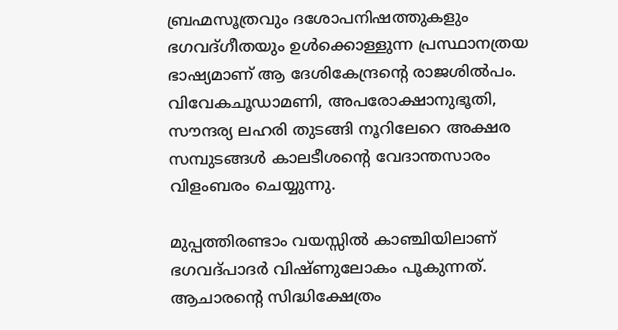ബ്രഹ്മസൂത്രവും ദശോപനിഷത്തുകളും ഭഗവദ്ഗീതയും ഉള്‍ക്കൊള്ളുന്ന പ്രസ്ഥാനത്രയ ഭാഷ്യമാണ് ആ ദേശികേന്ദ്രന്റെ രാജശില്‍പം. വിവേകചൂഡാമണി, അപരോക്ഷാനുഭൂതി, സൗന്ദര്യ ലഹരി തുടങ്ങി നൂറിലേറെ അക്ഷര സമ്പുടങ്ങള്‍ കാലടീശന്റെ വേദാന്തസാരം വിളംബരം ചെയ്യുന്നു.

മുപ്പത്തിരണ്ടാം വയസ്സില്‍ കാഞ്ചിയിലാണ് ഭഗവദ്പാദര്‍ വിഷ്ണുലോകം പൂകുന്നത്. ആചാരന്റെ സിദ്ധിക്ഷേത്രം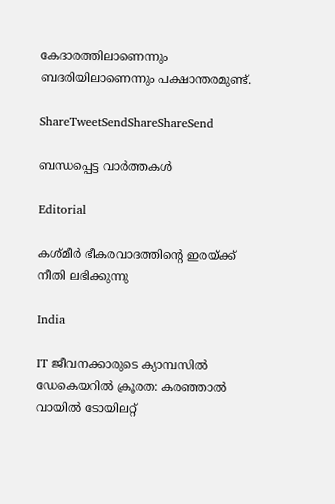കേദാരത്തിലാണെന്നും ബദരിയിലാണെന്നും പക്ഷാന്തരമുണ്ട്.

ShareTweetSendShareShareSend

ബന്ധപ്പെട്ട വാര്‍ത്തകള്‍

Editorial

കശ്മീര്‍ ഭീകരവാദത്തിന്റെ ഇരയ്‌ക്ക് നീതി ലഭിക്കുന്നു

India

IT ജീവനക്കാരുടെ ക്യാമ്പസിൽ ഡേകെയറിൽ ക്രൂരത: കരഞ്ഞാൽ വായിൽ ടോയിലറ്റ്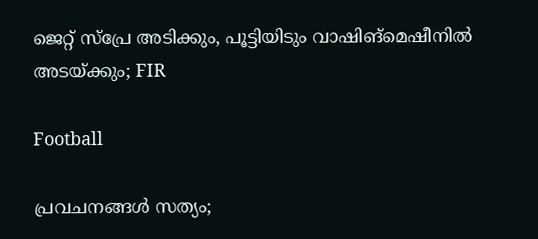ജെറ്റ് സ്പ്രേ അടിക്കും, പൂട്ടിയിടും വാഷിങ്‌മെഷീനില്‍ അടയ്‌ക്കും; FIR

Football

പ്രവചനങ്ങള്‍ സത്യം;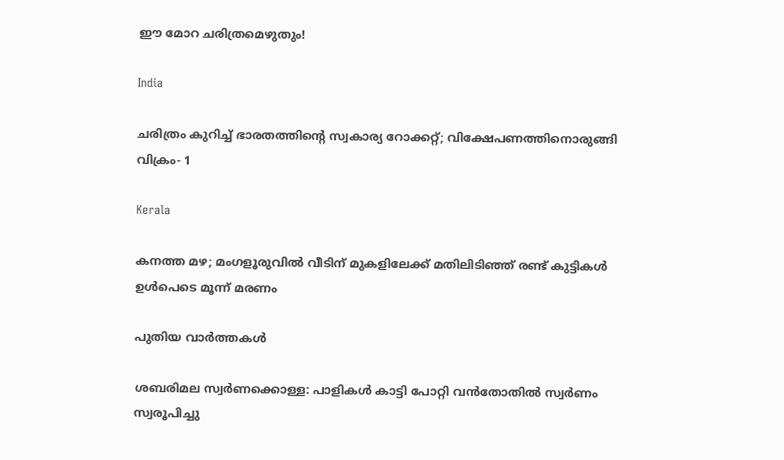ഈ മോറ ചരിത്രമെഴുതും!

India

ചരിത്രം കുറിച്ച് ഭാരതത്തിന്റെ സ്വകാര്യ റോക്കറ്റ്; വിക്ഷേപണത്തിനൊരുങ്ങി വിക്രം- 1

Kerala

കനത്ത മഴ; മംഗളൂരുവില്‍ വീടിന് മുകളിലേക്ക് മതിലിടിഞ്ഞ് രണ്ട് കുട്ടികള്‍ ഉള്‍പെടെ മൂന്ന് മരണം

പുതിയ വാര്‍ത്തകള്‍

ശബരിമല സ്വര്‍ണക്കൊള്ള: പാളികള്‍ കാട്ടി പോറ്റി വന്‍തോതില്‍ സ്വര്‍ണം സ്വരൂപിച്ചു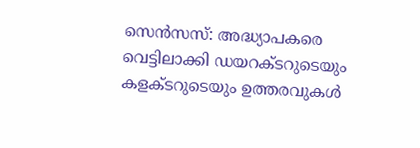സെന്‍സസ്: അദ്ധ്യാപകരെ വെട്ടിലാക്കി ഡയറക്ടറുടെയും കളക്ടറുടെയും ഉത്തരവുകള്‍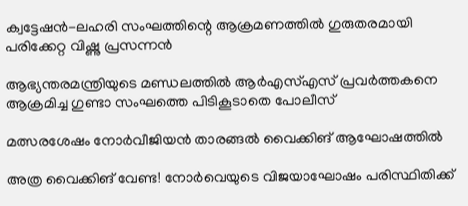ക്വട്ടേഷന്‍-ലഹരി സംഘത്തിന്റെ ആക്രമണത്തില്‍ ഗുരുതരമായി പരിക്കേറ്റ വിഷ്ണു പ്രസന്നന്‍

ആഭ്യന്തരമന്ത്രിയുടെ മണ്ഡലത്തില്‍ ആര്‍എസ്എസ് പ്രവര്‍ത്തകനെ ആക്രമിച്ച ഗുണ്ടാ സംഘത്തെ പിടികൂടാതെ പോലീസ്

മത്സരശേഷം നോര്‍വീജിയന്‍ താരങ്ങല്‍ വൈക്കിങ് ആഘോഷത്തില്‍

അത്ര വൈക്കിങ് വേണ്ട! നോര്‍വെയുടെ വിജയാഘോഷം പരിസ്ഥിതിക്ക്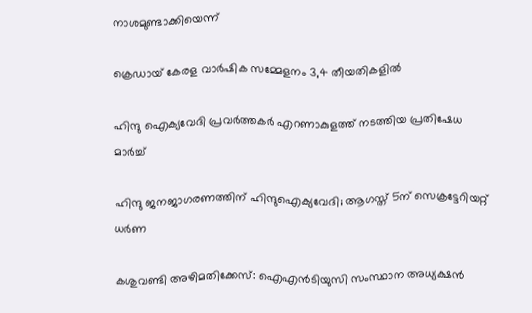നാശമുണ്ടാക്കിയെന്ന്

ക്രെഡായ് കേരള വാര്‍ഷിക സമ്മേളനം 3,4 തീയതികളില്‍

ഹിന്ദു ഐക്യവേദി പ്രവര്‍ത്തകര്‍ എറണാകുളത്ത് നടത്തിയ പ്രതിഷേധ മാര്‍ച്ച്

ഹിന്ദു ജനജാഗരണത്തിന് ഹിന്ദുഐക്യവേദി; ആഗസ്ത് 5ന് സെക്രട്ടേറിയറ്റ് ധര്‍ണ

കശുവണ്ടി അഴിമതിക്കേസ്: ഐഎൻടിയുസി സംസ്ഥാന അധ്യക്ഷൻ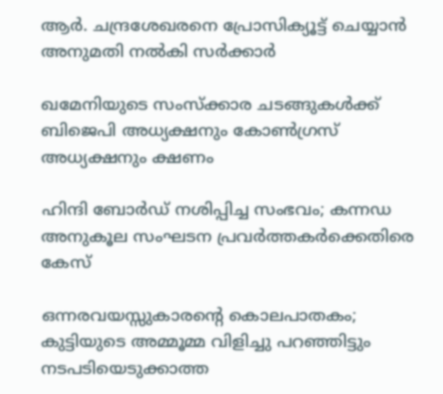ആര്‍. ചന്ദ്രശേഖരനെ പ്രോസിക്യൂട്ട് ചെയ്യാന്‍ അനുമതി നല്‍കി സര്‍ക്കാര്‍

ഖമേനിയുടെ സംസ്ക്കാര ചടങ്ങുകൾക്ക് ബിജെപി അധ്യക്ഷനും കോൺഗ്രസ് അധ്യക്ഷനും ക്ഷണം

ഹിന്ദി ബോർഡ് നശിപ്പിച്ച സംഭവം; കന്നഡ അനുകൂല സംഘടന പ്രവർത്തകർക്കെതിരെ കേസ്

ഒന്നരവയസ്സുകാരന്റെ കൊലപാതകം; കുട്ടിയുടെ അമ്മൂമ്മ വിളിച്ചു പറഞ്ഞിട്ടും നടപടിയെടുക്കാത്ത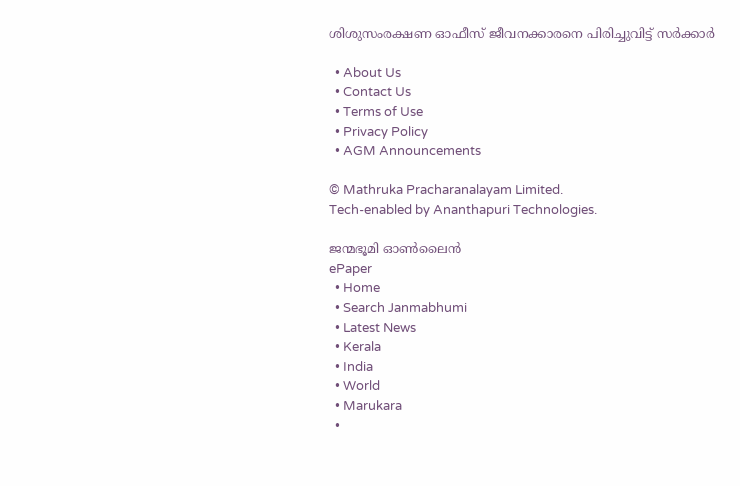ശിശുസംരക്ഷണ ഓഫീസ് ജീവനക്കാരനെ പിരിച്ചുവിട്ട് സർക്കാർ

  • About Us
  • Contact Us
  • Terms of Use
  • Privacy Policy
  • AGM Announcements

© Mathruka Pracharanalayam Limited.
Tech-enabled by Ananthapuri Technologies.

ജന്മഭൂമി ഓണ്‍ലൈന്‍
ePaper
  • Home
  • Search Janmabhumi
  • Latest News
  • Kerala
  • India
  • World
  • Marukara
  •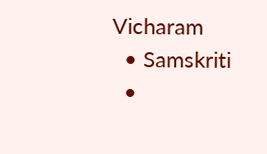Vicharam
  • Samskriti
  •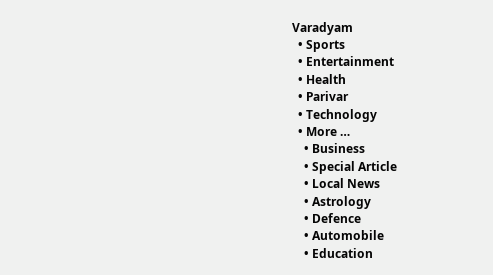Varadyam
  • Sports
  • Entertainment
  • Health
  • Parivar
  • Technology
  • More …
    • Business
    • Special Article
    • Local News
    • Astrology
    • Defence
    • Automobile
    • Education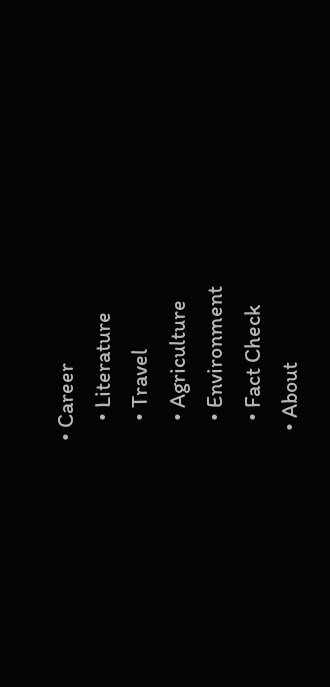• Career
    • Literature
    • Travel
    • Agriculture
    • Environment
    • Fact Check
  • About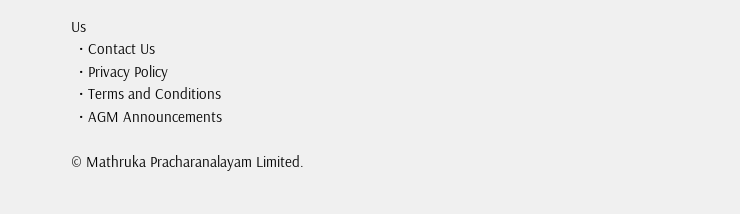Us
  • Contact Us
  • Privacy Policy
  • Terms and Conditions
  • AGM Announcements

© Mathruka Pracharanalayam Limited.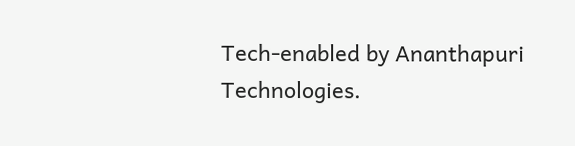Tech-enabled by Ananthapuri Technologies.